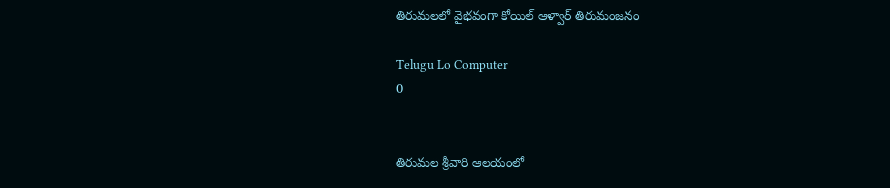తిరుమలలో వైభవంగా కోయిల్‌ ఆళ్వార్‌ తిరుమంజనం

Telugu Lo Computer
0


తిరుమల శ్రీవారి ఆలయంలో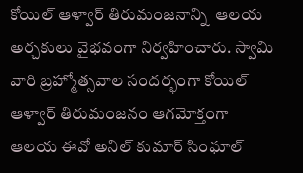కోయిల్‌ ఆళ్వార్‌ తిరుమంజనాన్ని  ఆలయ అర్చకులు వైభవంగా నిర్వహించారు. స్వామి వారి బ్రహ్మోత్సవాల సందర్భంగా కోయిల్ ఆళ్వార్ తిరుమంజనం ఆగమోక్తంగా ఆలయ ఈవో అనిల్ కుమార్ సింఘాల్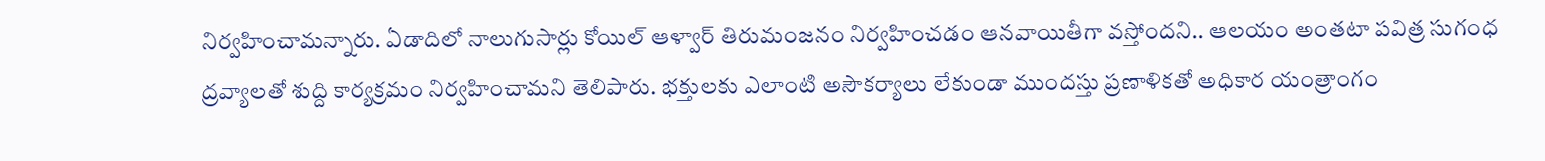నిర్వహించామన్నారు. ఏడాదిలో నాలుగుసార్లు కోయిల్ ఆళ్వార్ తిరుమంజనం నిర్వహించడం ఆనవాయితీగా వస్తోందని.. ఆలయం అంతటా పవిత్ర సుగంధ ద్రవ్యాలతో శుద్ది కార్యక్రమం నిర్వహించామని తెలిపారు. భక్తులకు ఎలాంటి అసౌకర్యాలు లేకుండా ముందస్తు ప్రణాళికతో అధికార యంత్రాంగం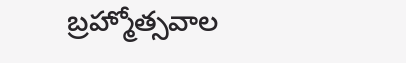బ్రహ్మోత్సవాల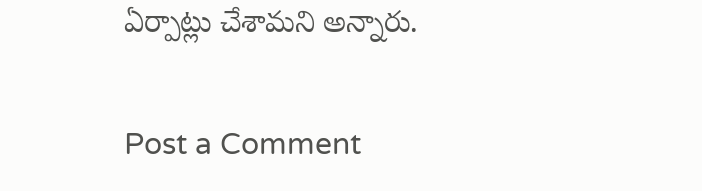ఏర్పాట్లు చేశామని అన్నారు.

Post a Comment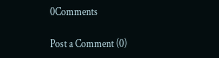0Comments

Post a Comment (0)